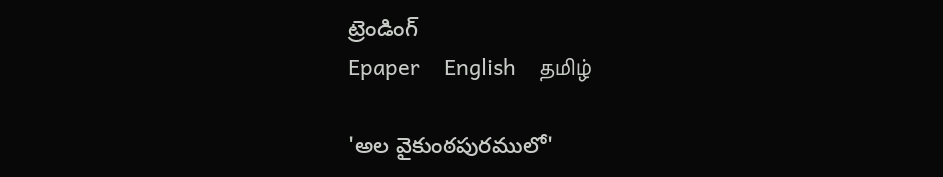ట్రెండింగ్
Epaper    English    தமிழ்

'అల వైకుంఠపురములో'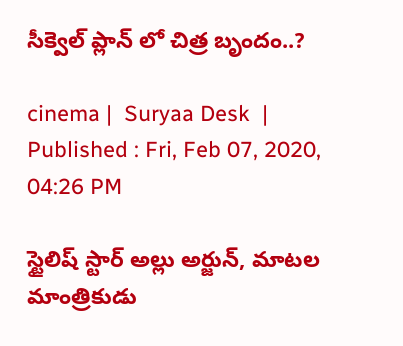సీక్వెల్ ప్లాన్ లో చిత్ర బృందం..?

cinema |  Suryaa Desk  | Published : Fri, Feb 07, 2020, 04:26 PM

స్టైలిష్ స్టార్ అల్లు అర్జున్, మాటల మాంత్రికుడు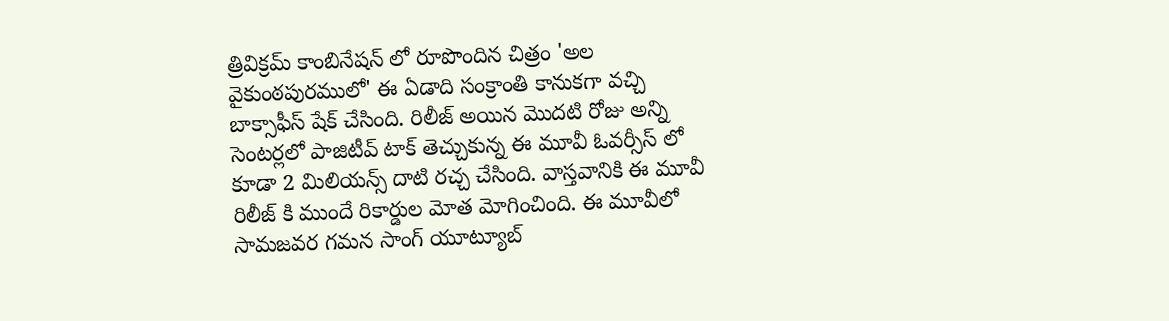త్రివిక్రమ్ కాంబినేషన్ లో రూపొందిన చిత్రం 'అల వైకుంఠపురములో' ఈ ఏడాది సంక్రాంతి కానుకగా వచ్చి బాక్సాఫీస్ షేక్ చేసింది. రిలీజ్ అయిన మొదటి రోజు అన్ని సెంటర్లలో పాజిటీవ్ టాక్ తెచ్చుకున్న ఈ మూవీ ఓవర్సీస్ లో కూడా 2 మిలియన్స్ దాటి రచ్చ చేసింది. వాస్తవానికి ఈ మూవీ రిలీజ్ కి ముందే రికార్డుల మోత మోగించింది. ఈ మూవీలో సామజవర గమన సాంగ్ యూట్యూబ్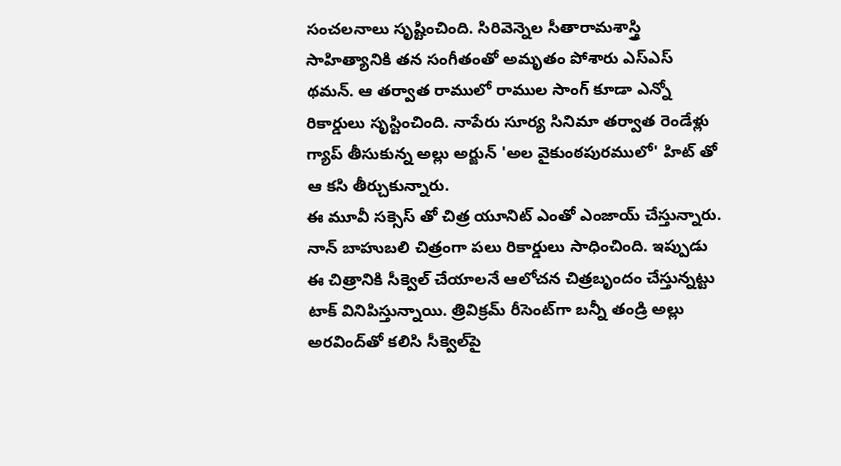సంచలనాలు సృష్టించింది. సిరివెన్నెల సీతారామశాస్త్రి సాహిత్యానికి తన సంగీతంతో అమృతం పోశారు ఎస్ఎస్ థమన్. ఆ తర్వాత రాములో రాముల సాంగ్ కూడా ఎన్నో రికార్డులు సృస్టించింది. నాపేరు సూర్య సినిమా తర్వాత రెండేళ్లు గ్యాప్ తీసుకున్న అల్లు అర్జున్ 'అల వైకుంఠపురములో' హిట్ తో ఆ కసి తీర్చుకున్నారు.
ఈ మూవీ సక్సెస్ తో చిత్ర యూనిట్ ఎంతో ఎంజాయ్ చేస్తున్నారు. నాన్ బాహుబలి చిత్రంగా పలు రికార్డులు సాధించింది. ఇప్పుడు ఈ చిత్రానికి సీక్వెల్ చేయాలనే ఆలోచన చిత్రబృందం చేస్తున్నట్టు టాక్ వినిపిస్తున్నాయి. త్రివిక్రమ్ రీసెంట్‌గా బన్నీ తండ్రి అల్లు అరవింద్‌తో కలిసి సీక్వెల్‌పై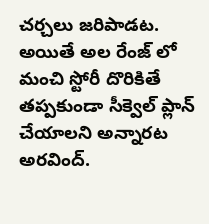చర్చలు జరిపాడట. అయితే అల రేంజ్ లో మంచి స్టోరీ దొరికితే తప్పకుండా సీక్వెల్ ప్లాన్ చేయాలని అన్నారట అరవింద్‌.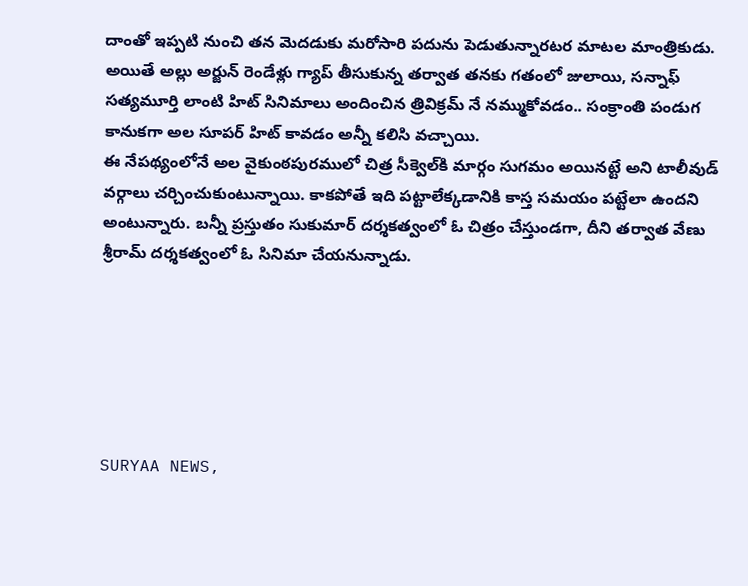దాంతో ఇప్పటి నుంచి తన మెదడుకు మరోసారి పదును పెడుతున్నారటర మాటల మాంత్రికుడు. అయితే అల్లు అర్జున్ రెండేళ్లు గ్యాప్ తీసుకున్న తర్వాత తనకు గతంలో జులాయి, సన్నాఫ్ సత్యమూర్తి లాంటి హిట్ సినిమాలు అందించిన త్రివిక్రమ్ నే నమ్ముకోవడం.. సంక్రాంతి పండుగ కానుకగా అల సూపర్ హిట్ కావడం అన్నీ కలిసి వచ్చాయి.
ఈ నేపథ్యంలోనే అల వైకుంఠపురములో చిత్ర సీక్వెల్‌కి మార్గం సుగమం అయినట్టే అని టాలీవుడ్ వర్గాలు చర్చించుకుంటున్నాయి. కాకపోతే ఇది పట్టాలేక్కడానికి కాస్త సమయం పట్టేలా ఉందని అంటున్నారు. బన్నీ ప్రస్తుతం సుకుమార్ దర్శకత్వంలో ఓ చిత్రం చేస్తుండగా, దీని తర్వాత వేణు శ్రీరామ్ దర్శకత్వంలో ఓ సినిమా చేయనున్నాడు.






SURYAA NEWS,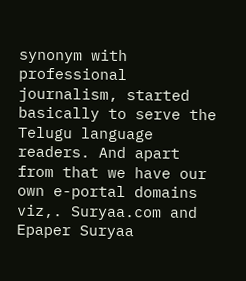synonym with professional journalism, started basically to serve the Telugu language readers. And apart from that we have our own e-portal domains viz,. Suryaa.com and Epaper Suryaa